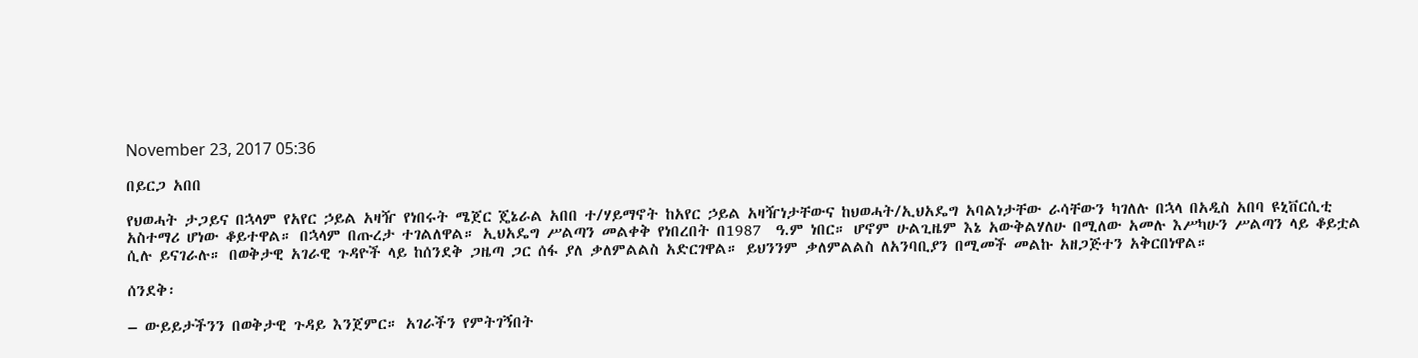November 23, 2017 05:36

በይርጋ አበበ

የህወሓት ታጋይና በኋላም የአየር ኃይል አዛዥ የነበሩት ሜጀር ጄኔራል አበበ ተ/ሃይማኖት ከአየር ኃይል አዛዥነታቸውና ከህወሓት/ኢህአዴግ አባልነታቸው ራሳቸውን ካገለሉ በኋላ በአዲስ አበባ ዩኒቨርሲቲ አስተማሪ ሆነው ቆይተዋል። በኋላም በጡረታ ተገልለዋል። ኢህአዴግ ሥልጣን መልቀቅ የነበረበት በ1987  ዓ.ም ነበር። ሆኖም ሁልጊዜም እኔ አውቅልሃለሁ በሚለው አመሉ እሥካሁን ሥልጣን ላይ ቆይቷል ሲሉ ይናገራሉ። በወቅታዊ አገራዊ ጉዳዮች ላይ ከሰንደቅ ጋዜጣ ጋር ሰፋ ያለ ቃለምልልስ አድርገዋል። ይህንንም ቃለምልልስ ለአንባቢያን በሚመች መልኩ አዘጋጅተን አቅርበነዋል።

ሰንደቅ፡

– ውይይታችንን በወቅታዊ ጉዳይ እንጀምር። አገራችን የምትገኝበት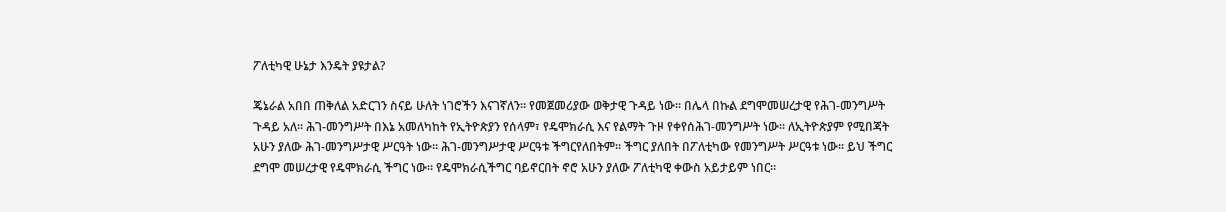ፖለቲካዊ ሁኔታ እንዴት ያዩታል?

ጄኔራል አበበ ጠቅለል አድርገን ስናይ ሁለት ነገሮችን እናገኛለን። የመጀመሪያው ወቅታዊ ጉዳይ ነው። በሌላ በኩል ደግሞመሠረታዊ የሕገ-መንግሥት ጉዳይ አለ። ሕገ-መንግሥት በእኔ አመለካከት የኢትዮጵያን የሰላም፣ የዴሞክራሲ እና የልማት ጉዞ የቀየሰሕገ-መንግሥት ነው። ለኢትዮጵያም የሚበጃት አሁን ያለው ሕገ-መንግሥታዊ ሥርዓት ነው። ሕገ-መንግሥታዊ ሥርዓቱ ችግርየለበትም። ችግር ያለበት በፖለቲካው የመንግሥት ሥርዓቱ ነው። ይህ ችግር ደግሞ መሠረታዊ የዴሞክራሲ ችግር ነው። የዴሞክራሲችግር ባይኖርበት ኖሮ አሁን ያለው ፖለቲካዊ ቀውስ አይታይም ነበር።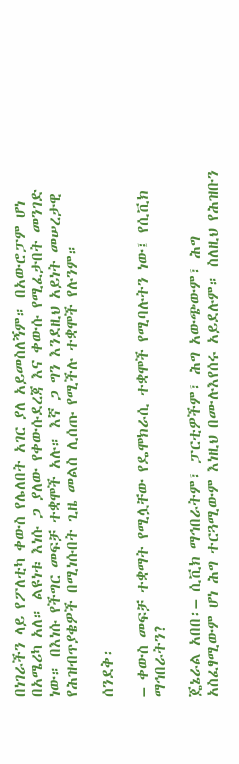በነገራችን ላይ የፖለቲካ ቀውስ የሌለበት አገር ያለ አይመስለኝም። በአውሮፓም ሆነ በአሜሪካ አለ። ልዩነቱ እነሱ ጋ ያለው የቀውሱደረጃ እና ቀውሱ የሚፈታበት መንገድ ነው። በእነሱ የችግር መፍቻ ተቋሞች አሉ። እኛ ጋ ግን እንደዚህ አይነት መሠረታዊ የሕዝብጥያቄዎች በሚነሱበት ጊዜ መልስ ሊሰጡ የሚችሉ ተቋሞች የሉንም።

ሰንደቅ፡

– ቀውስ መፍቻ ተቋማት የሚሏቸው የዴሞክራሲ ተቋሞች የሚባሉትን ነው፤ የሲቪክ ማኅበራትን?

ጄኔራል አበበ፡– ሲቪክ ማኅበራትም፣ ፓርቲዎችም፣ ሕግ አውጭውም፣ ሕግ አስፈፃሚውም ሆነ ሕግ ተርጓሚውም እነዚህ በሙሉእየሰሩ አይደሉም። ስለዚህ የሕዝቡን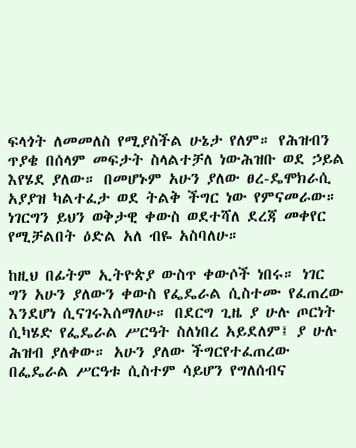ፍላጎት ለመመለስ የሚያስችል ሁኔታ የለም። የሕዝብን ጥያቄ በሰላም መፍታት ስላልተቻለ ነውሕዝቡ ወደ ኃይል እየሄደ ያለው። በመሆኑም አሁን ያለው ፀረ-ዴሞክራሲ አያያዝ ካልተፈታ ወደ ትልቅ ችግር ነው የምናመራው። ነገርግን ይህን ወቅታዊ ቀውስ ወደተሻለ ደረጃ መቀየር የሚቻልበት ዕድል አለ ብዬ አስባለሁ።

ከዚህ በፊትም ኢትዮጵያ ውስጥ ቀውሶች ነበሩ። ነገር ግን አሁን ያለውን ቀውስ የፌዴራል ሲስተሙ የፈጠረው እንደሆነ ሲናገሩእሰማለሁ። በደርግ ጊዜ ያ ሁሉ ጦርነት ሲካሄድ የፌዴራል ሥርዓት ስለነበረ አይደለም፤ ያ ሁሉ ሕዝብ ያለቀው። አሁን ያለው ችግርየተፈጠረው በፌዴራል ሥርዓቱ ሲስተም ሳይሆን የግለሰብና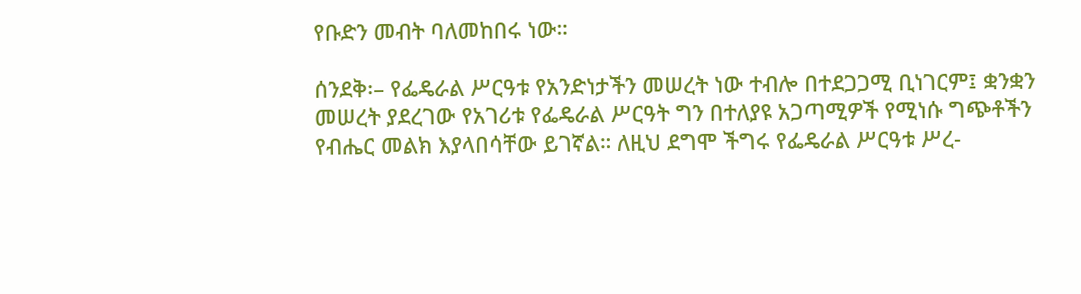የቡድን መብት ባለመከበሩ ነው።

ሰንደቅ፡– የፌዴራል ሥርዓቱ የአንድነታችን መሠረት ነው ተብሎ በተደጋጋሚ ቢነገርም፤ ቋንቋን መሠረት ያደረገው የአገሪቱ የፌዴራል ሥርዓት ግን በተለያዩ አጋጣሚዎች የሚነሱ ግጭቶችን የብሔር መልክ እያላበሳቸው ይገኛል። ለዚህ ደግሞ ችግሩ የፌዴራል ሥርዓቱ ሥረ-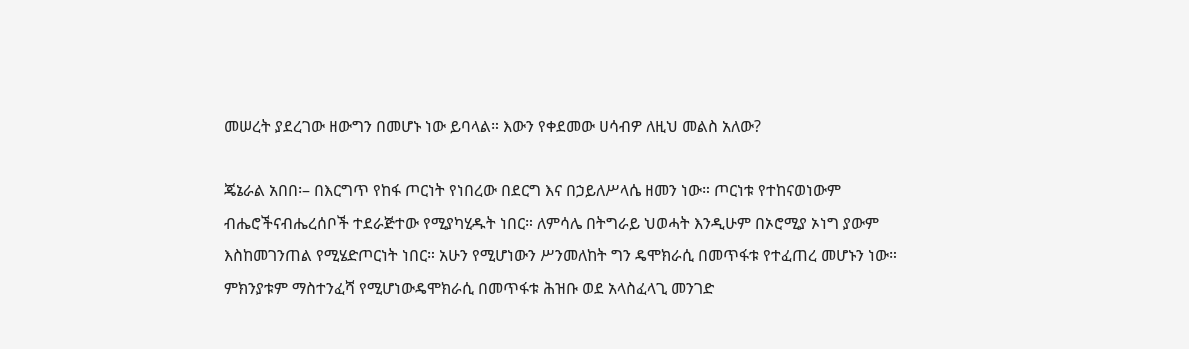መሠረት ያደረገው ዘውግን በመሆኑ ነው ይባላል። እውን የቀደመው ሀሳብዎ ለዚህ መልስ አለው?

ጄኔራል አበበ፡– በእርግጥ የከፋ ጦርነት የነበረው በደርግ እና በኃይለሥላሴ ዘመን ነው። ጦርነቱ የተከናወነውም ብሔሮችናብሔረሰቦች ተደራጅተው የሚያካሂዱት ነበር። ለምሳሌ በትግራይ ህወሓት እንዲሁም በኦሮሚያ ኦነግ ያውም እስከመገንጠል የሚሄድጦርነት ነበር። አሁን የሚሆነውን ሥንመለከት ግን ዴሞክራሲ በመጥፋቱ የተፈጠረ መሆኑን ነው። ምክንያቱም ማስተንፈሻ የሚሆነውዴሞክራሲ በመጥፋቱ ሕዝቡ ወደ አላስፈላጊ መንገድ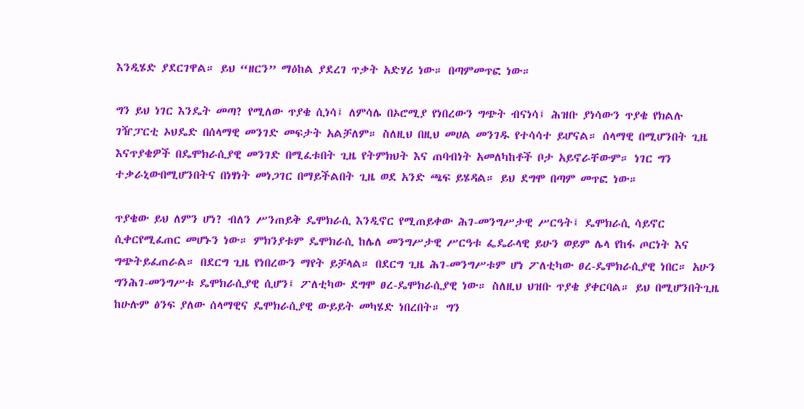እንዲሄድ ያደርገዋል። ይህ “ዘርን” ማዕከል ያደረገ ጥቃት አድሃሪ ነው። በጣምመጥፎ ነው።

ግን ይህ ነገር እንዴት መጣ? የሚለው ጥያቄ ሲነሳ፤ ለምሳሌ በኦሮሚያ የነበረውን ግጭት ብናነሳ፤ ሕዝቡ ያነሳውን ጥያቄ የክልሉ ገዥፓርቲ ኦህዴድ በሰላማዊ መንገድ መፍታት አልቻለም። ስለዚህ በዚህ መሀል መንገዱ የተሳሳተ ይሆናል። ሰላማዊ በሚሆንበት ጊዜ እናጥያቄዎች በዴሞክራሲያዊ መንገድ በሚፈቱበት ጊዜ የትምክህት እና ጠባብነት አመለካከቶች ቦታ አይኖራቸውም። ነገር ግን ተቃራኒውበሚሆንበትና በነፃነት መነጋገር በማይችልበት ጊዜ ወደ አንድ ጫፍ ይሄዳል። ይህ ደግሞ በጣም መጥፎ ነው።

ጥያቄው ይህ ለምን ሆነ? ብለን ሥንጠይቅ ዴሞክራሲ እንዲኖር የሚጠይቀው ሕገ-መንግሥታዊ ሥርዓት፤ ዴሞክራሲ ሳይኖር ሲቀርየሚፈጠር መሆኑን ነው። ምክንያቱም ዴሞክራሲ ከሌለ መንግሥታዊ ሥርዓቱ ፌዴራላዊ ይሁን ወይም ሌላ የከፋ ጦርነት እና ግጭትይፈጠራል። በደርግ ጊዜ የነበረውን ማየት ይቻላል። በደርግ ጊዜ ሕገ-መንግሥቱም ሆነ ፖለቲካው ፀረ-ዴሞክራሲያዊ ነበር። አሁን ግንሕገ-መንግሥቱ ዴሞክራሲያዊ ሲሆን፤ ፖለቲካው ደግሞ ፀረ-ዴሞክራሲያዊ ነው። ስለዚህ ህዝቡ ጥያቄ ያቀርባል። ይህ በሚሆንበትጊዜ ከሁሉም ፅንፍ ያለው ሰላማዊና ዴሞክራሲያዊ ውይይት መካሄድ ነበረበት። ግን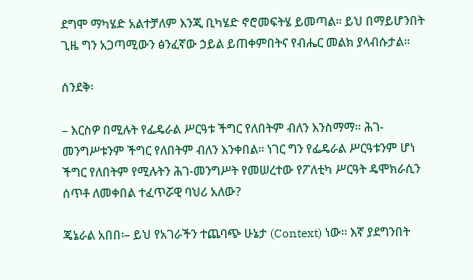ደግሞ ማካሄድ አልተቻለም እንጂ ቢካሄድ ኖሮመፍትሄ ይመጣል። ይህ በማይሆንበት ጊዜ ግን አጋጣሚውን ፅንፈኛው ኃይል ይጠቀምበትና የብሔር መልክ ያላብሱታል።

ሰንደቅ፡

– እርስዎ በሚሉት የፌዴራል ሥርዓቱ ችግር የለበትም ብለን እንስማማ። ሕገ-መንግሥቱንም ችግር የለበትም ብለን እንቀበል። ነገር ግን የፌዴራል ሥርዓቱንም ሆነ ችግር የለበትም የሚሉትን ሕገ-መንግሥት የመሠረተው የፖለቲካ ሥርዓት ዴሞክራሲን ሰጥቶ ለመቀበል ተፈጥሯዊ ባህሪ አለው?

ጄኔራል አበበ፡– ይህ የአገራችን ተጨባጭ ሁኔታ (Context) ነው። እኛ ያደግንበት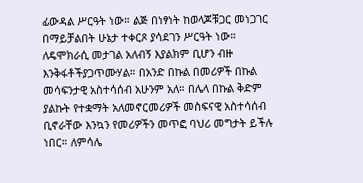ፊውዳል ሥርዓት ነው። ልጅ በነፃነት ከወላጆቹጋር መነጋገር በማይቻልበት ሁኔታ ተቀርጾ ያሳደገን ሥርዓት ነው። ለዴሞክራሲ መታገል አለብኝ እያልክም ቢሆን ብዙ እንቅፋቶችያጋጥሙሃል። በአንድ በኩል በመሪዎች በኩል መሳፍንታዊ አስተሳሰብ አሁንም አለ። በሌላ በኩል ቅድም ያልኩት የተቋማት አለመኖርመሪዎች መስፍናዊ አስተሳሰብ ቢኖራቸው እንኳን የመሪዎችን መጥፎ ባህሪ መግታት ይችሉ ነበር። ለምሳሌ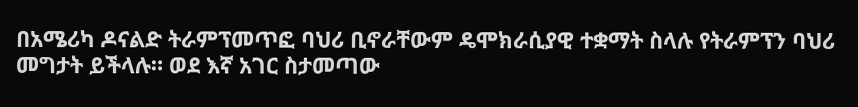በአሜሪካ ዶናልድ ትራምፕመጥፎ ባህሪ ቢኖራቸውም ዴሞክራሲያዊ ተቋማት ስላሉ የትራምፕን ባህሪ መግታት ይችላሉ። ወደ እኛ አገር ስታመጣው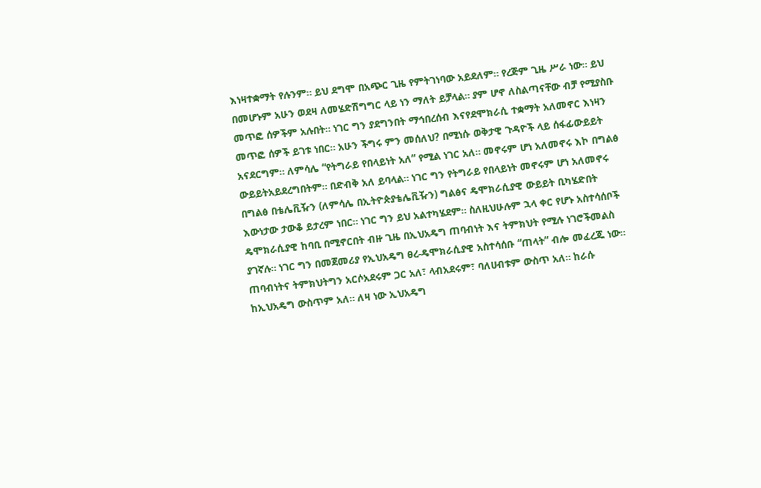እነዛተቋማት የሉንም። ይህ ደግሞ በአጭር ጊዜ የምትገነባው አይደለም። የረጅም ጊዜ ሥራ ነው። ይህ በመሆኑም አሁን ወደዛ ለመሄድሽግግር ላይ ነን ማለት ይቻላል። ያም ሆኖ ለስልጣናቸው ብቻ የሚያስቡ መጥፎ ሰዎችም አሉበት። ነገር ግን ያደግንበት ማኅበረሰብ እናየደሞክራሲ ተቋማት አለመኖር እነዛን መጥፎ ሰዎች ይገቱ ነበር። አሁን ችግሩ ምን መሰለህ? በሚነሱ ወቅታዊ ጉዳዮች ላይ ሰፋፊውይይት አናደርግም። ለምሳሌ “የትግራይ የበላይነት አለ” የሚል ነገር አለ። መኖሩም ሆነ አለመኖሩ እኮ በግልፅ ውይይትአይደረግበትም። በድብቅ አለ ይባላል። ነገር ግን የትግራይ የበላይነት መኖሩም ሆነ አለመኖሩ በግልፅ በቴሌቪዥን (ለምሳሌ በኢትዮጵያቴሌቪዥን) ግልፅና ዴሞክራሲያዊ ውይይት ቢካሄድበት እውነታው ታውቆ ይታረም ነበር። ነገር ግን ይህ አልተካሄደም። ስለዚህሁሉም ኋላ ቀር የሆኑ አስተሳሰቦች ዴሞክራሲያዊ ከባቢ በሚኖርበት ብዙ ጊዜ በኢህአዴግ ጠባብነት እና ትምክህት የሚሉ ነገሮችመልስ ያገኛሉ። ነገር ግን በመጀመሪያ የኢህአዴግ ፀረ-ዴሞክራሲያዊ አስተሳሰቡ “ጠላት” ብሎ መፈረጁ ነው። ጠባብነትና ትምክህትግን አርሶአደሩም ጋር አለ፣ ላብአደሩም፣ ባለሀብቱም ውስጥ አለ። ከራሱ ከኢህአዴግ ውስጥም አለ። ለዛ ነው ኢህአዴግ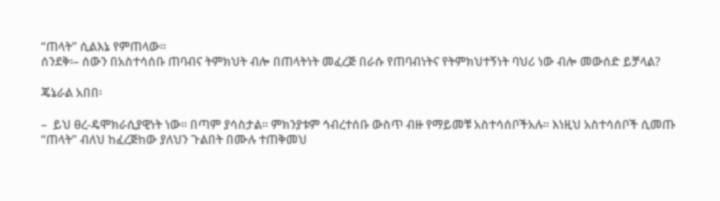“ጠላት” ሲልእኔ የምጠላው።
ሰንደቅ፡– ሰውን በአስተሳሰቡ ጠባብና ትምክህት ብሎ በጠላትነት መፈረጅ በራሱ የጠባብነትና የትምክህተኝነት ባህሪ ነው ብሎ መውሰድ ይቻላል?

ጄኔራል አበበ፡

–  ይህ ፀረ-ዴሞክራሲያዊነት ነው። በጣም ያሳስታል። ምክንያቱም ኅብረተሰቡ ውስጥ ብዙ የማይመቹ አስተሳሰቦችአሉ። እነዚህ አስተሳሰቦች ሲመጡ “ጠላት” ብለህ ከፈረጅከው ያለህን ጉልበት በሙሉ ተጠቅመህ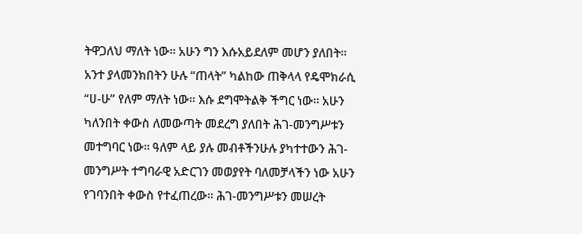ትዋጋለህ ማለት ነው። አሁን ግን እሱአይደለም መሆን ያለበት። አንተ ያላመንክበትን ሁሉ “ጠላት” ካልከው ጠቅላላ የዴሞክራሲ “ሀ-ሁ” የለም ማለት ነው። እሱ ደግሞትልቅ ችግር ነው። አሁን ካለንበት ቀውስ ለመውጣት መደረግ ያለበት ሕገ-መንግሥቱን መተግባር ነው። ዓለም ላይ ያሉ መብቶችንሁሉ ያካተተውን ሕገ-መንግሥት ተግባራዊ አድርገን መወያየት ባለመቻላችን ነው አሁን የገባንበት ቀውስ የተፈጠረው። ሕገ-መንግሥቱን መሠረት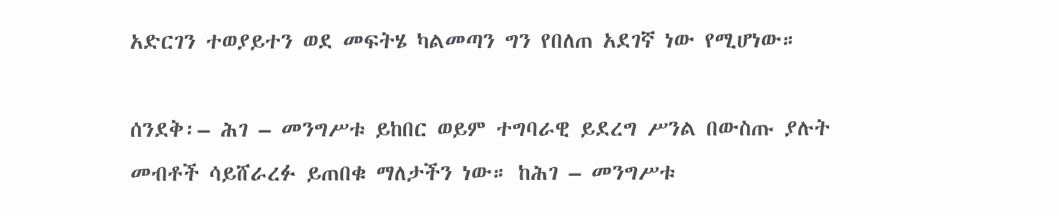አድርገን ተወያይተን ወደ መፍትሄ ካልመጣን ግን የበለጠ አደገኛ ነው የሚሆነው።

ሰንደቅ፡– ሕገ – መንግሥቱ ይከበር ወይም ተግባራዊ ይደረግ ሥንል በውስጡ ያሉት መብቶች ሳይሸራረፉ ይጠበቁ ማለታችን ነው። ከሕገ – መንግሥቱ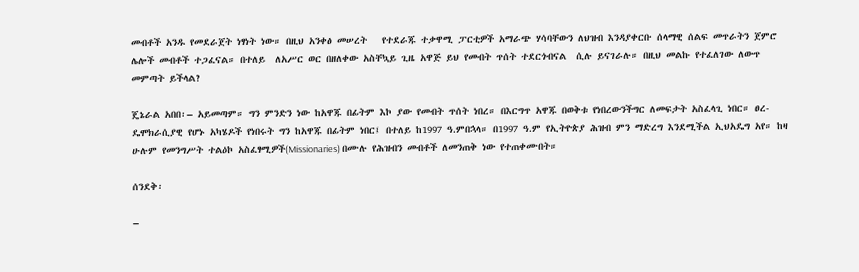መብቶች አንዱ የመደራጀት ነፃነት ነው። በዚህ አንቀፅ መሠረት   የተደራጁ ተቃዋሚ ፓርቲዎች አማራጭ ሃሳባቸውን ለህዝብ እንዳያቀርቡ ሰላማዊ ሰልፍ መጥራትን ጀምሮ ሌሎች መብቶች ተጋፈናል። በተለይ  ለአሥር ወር በዘለቀው አስቸኳይ ጊዜ አዋጅ ይህ የመብት ጥሰት ተደርጎብናል  ሲሉ ይናገራሉ። በዚህ መልኩ የተፈለገው ለውጥ መምጣት ይችላል?

ጄኔራል አበበ፡– አይመጣም። ግን ምንድን ነው ከአዋጁ በፊትም እኮ ያው የመብት ጥሰት ነበረ። በእርግጥ አዋጁ በወቅቱ የነበረውንችግር ለመፍታት አስፈላጊ ነበር። ፀረ-ዴሞክራሲያዊ የሆኑ አካሄዶች የነበሩት ግን ከአዋጁ በፊትም ነበር፤ በተለይ ከ1997 ዓ.ምበኋላ። በ1997 ዓ.ም የኢትዮጵያ ሕዝብ ምን ማድረግ እንደሚችል ኢህአዴግ አየ። ከዛ ሁሉም የመንግሥት ተልዕኮ አስፈፃሚዎች(Missionaries) በሙሉ የሕዝብን መብቶች ለመንጠቅ ነው የተጠቀሙበት።

ሰንደቅ፡

–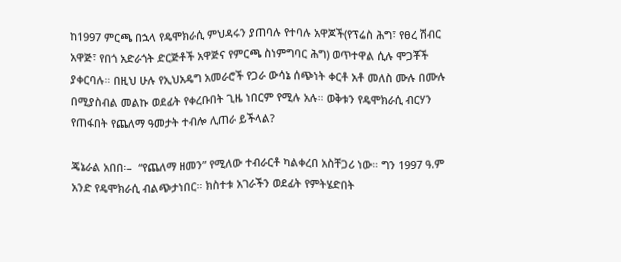ከ1997 ምርጫ በኋላ የዴሞክራሲ ምህዳሩን ያጠባሉ የተባሉ አዋጆች(የፕሬስ ሕግ፣ የፀረ ሽብር አዋጅ፣ የበጎ አድራጎት ድርጅቶች አዋጅና የምርጫ ስነምግባር ሕግ) ወጥተዋል ሲሉ ሞጋቾች ያቀርባሉ። በዚህ ሁሉ የኢህአዴግ አመራሮች የጋራ ውሳኔ ሰጭነት ቀርቶ አቶ መለስ ሙሉ በሙሉ በሚያስብል መልኩ ወደፊት የቀረቡበት ጊዜ ነበርም የሚሉ አሉ። ወቅቱን የዴሞክራሲ ብርሃን   የጠፋበት የጨለማ ዓመታት ተብሎ ሊጠራ ይችላል?

ጄኔራል አበበ፡–  “የጨለማ ዘመን” የሚለው ተብራርቶ ካልቀረበ አስቸጋሪ ነው። ግን 1997 ዓ.ም አንድ የዴሞክራሲ ብልጭታነበር። ክስተቱ አገራችን ወደፊት የምትሄድበት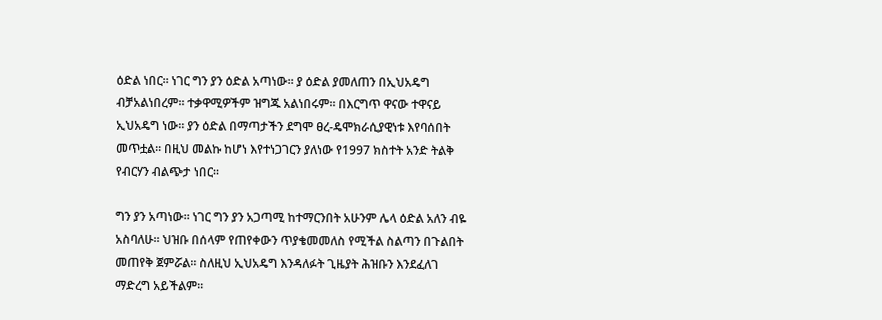ዕድል ነበር። ነገር ግን ያን ዕድል አጣነው። ያ ዕድል ያመለጠን በኢህአዴግ ብቻአልነበረም። ተቃዋሚዎችም ዝግጁ አልነበሩም። በእርግጥ ዋናው ተዋናይ ኢህአዴግ ነው። ያን ዕድል በማጣታችን ደግሞ ፀረ-ዴሞክራሲያዊነቱ እየባሰበት መጥቷል። በዚህ መልኩ ከሆነ እየተነጋገርን ያለነው የ1997 ክስተት አንድ ትልቅ የብርሃን ብልጭታ ነበር።

ግን ያን አጣነው። ነገር ግን ያን አጋጣሚ ከተማርንበት አሁንም ሌላ ዕድል አለን ብዬ አስባለሁ። ህዝቡ በሰላም የጠየቀውን ጥያቄመመለስ የሚችል ስልጣን በጉልበት መጠየቅ ጀምሯል። ስለዚህ ኢህአዴግ እንዳለፉት ጊዜያት ሕዝቡን እንደፈለገ ማድረግ አይችልም።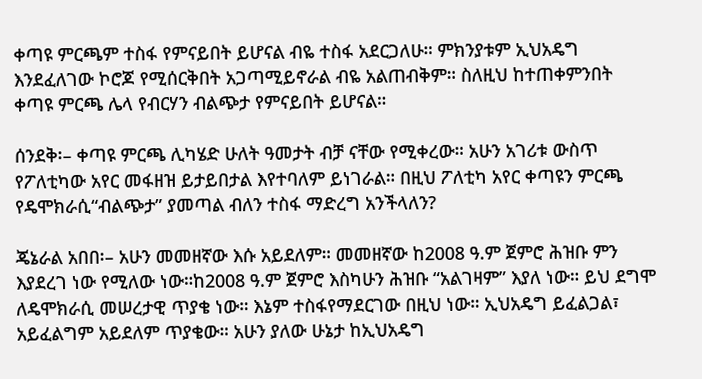ቀጣዩ ምርጫም ተስፋ የምናይበት ይሆናል ብዬ ተስፋ አደርጋለሁ። ምክንያቱም ኢህአዴግ እንደፈለገው ኮሮጆ የሚሰርቅበት አጋጣሚይኖራል ብዬ አልጠብቅም። ስለዚህ ከተጠቀምንበት ቀጣዩ ምርጫ ሌላ የብርሃን ብልጭታ የምናይበት ይሆናል።

ሰንደቅ፡– ቀጣዩ ምርጫ ሊካሄድ ሁለት ዓመታት ብቻ ናቸው የሚቀረው። አሁን አገሪቱ ውስጥ የፖለቲካው አየር መፋዘዝ ይታይበታል እየተባለም ይነገራል። በዚህ ፖለቲካ አየር ቀጣዩን ምርጫ የዴሞክራሲ“ብልጭታ” ያመጣል ብለን ተስፋ ማድረግ አንችላለን?

ጄኔራል አበበ፡– አሁን መመዘኛው እሱ አይደለም። መመዘኛው ከ2008 ዓ.ም ጀምሮ ሕዝቡ ምን እያደረገ ነው የሚለው ነው።ከ2008 ዓ.ም ጀምሮ እስካሁን ሕዝቡ “አልገዛም” እያለ ነው። ይህ ደግሞ ለዴሞክራሲ መሠረታዊ ጥያቄ ነው። እኔም ተስፋየማደርገው በዚህ ነው። ኢህአዴግ ይፈልጋል፣ አይፈልግም አይደለም ጥያቄው። አሁን ያለው ሁኔታ ከኢህአዴግ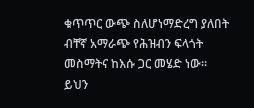ቁጥጥር ውጭ ስለሆነማድረግ ያለበት ብቸኛ አማራጭ የሕዝብን ፍላጎት መስማትና ከእሱ ጋር መሄድ ነው። ይህን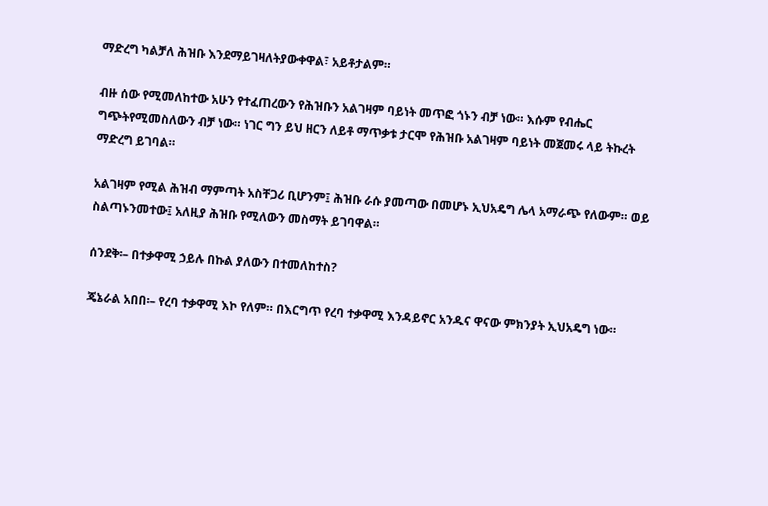ማድረግ ካልቻለ ሕዝቡ እንደማይገዛለትያውቀዋል፣ አይቶታልም።

ብዙ ሰው የሚመለከተው አሁን የተፈጠረውን የሕዝቡን አልገዛም ባይነት መጥፎ ጎኑን ብቻ ነው። እሱም የብሔር ግጭትየሚመስለውን ብቻ ነው። ነገር ግን ይህ ዘርን ለይቶ ማጥቃቱ ታርሞ የሕዝቡ አልገዛም ባይነት መጀመሩ ላይ ትኩረት ማድረግ ይገባል።

አልገዛም የሚል ሕዝብ ማምጣት አስቸጋሪ ቢሆንም፤ ሕዝቡ ራሱ ያመጣው በመሆኑ ኢህአዴግ ሌላ አማራጭ የለውም። ወይ ስልጣኑንመተው፤ አለዚያ ሕዝቡ የሚለውን መስማት ይገባዋል።

ሰንደቅ፡– በተቃዋሚ ኃይሉ በኩል ያለውን በተመለከተስ?

ጄኔራል አበበ፡– የረባ ተቃዋሚ እኮ የለም። በእርግጥ የረባ ተቃዋሚ እንዳይኖር አንዱና ዋናው ምክንያት ኢህአዴግ ነው።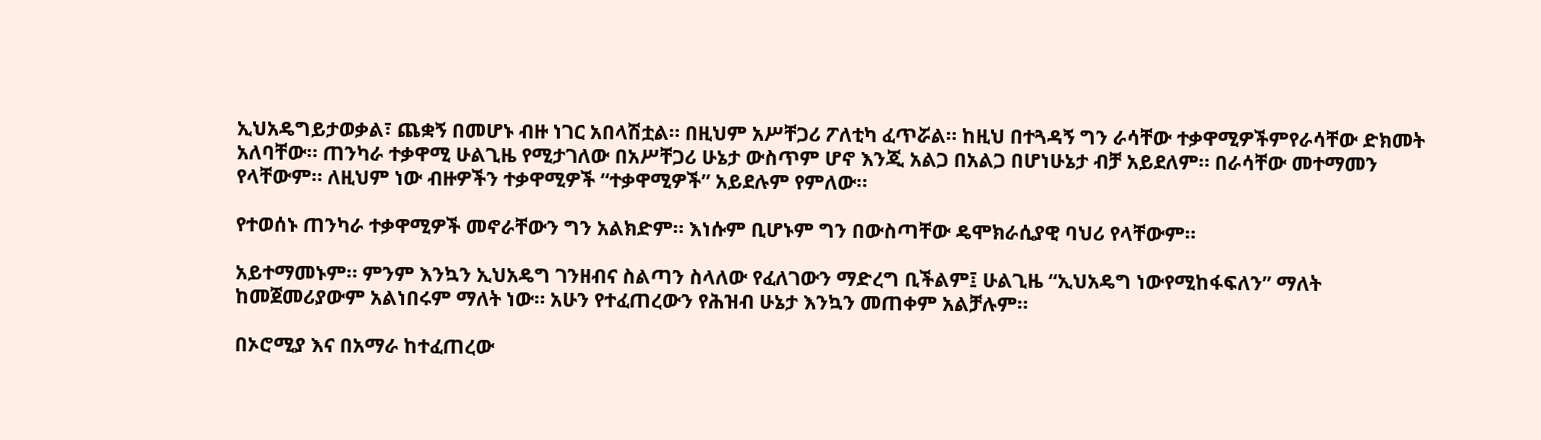ኢህአዴግይታወቃል፣ ጨቋኝ በመሆኑ ብዙ ነገር አበላሽቷል። በዚህም አሥቸጋሪ ፖለቲካ ፈጥሯል። ከዚህ በተጓዳኝ ግን ራሳቸው ተቃዋሚዎችምየራሳቸው ድክመት አለባቸው። ጠንካራ ተቃዋሚ ሁልጊዜ የሚታገለው በአሥቸጋሪ ሁኔታ ውስጥም ሆኖ እንጂ አልጋ በአልጋ በሆነሁኔታ ብቻ አይደለም። በራሳቸው መተማመን የላቸውም። ለዚህም ነው ብዙዎችን ተቃዋሚዎች “ተቃዋሚዎች” አይደሉም የምለው።

የተወሰኑ ጠንካራ ተቃዋሚዎች መኖራቸውን ግን አልክድም። እነሱም ቢሆኑም ግን በውስጣቸው ዴሞክራሲያዊ ባህሪ የላቸውም።

አይተማመኑም። ምንም እንኳን ኢህአዴግ ገንዘብና ስልጣን ስላለው የፈለገውን ማድረግ ቢችልም፤ ሁልጊዜ “ኢህአዴግ ነውየሚከፋፍለን” ማለት ከመጀመሪያውም አልነበሩም ማለት ነው። አሁን የተፈጠረውን የሕዝብ ሁኔታ እንኳን መጠቀም አልቻሉም።

በኦሮሚያ እና በአማራ ከተፈጠረው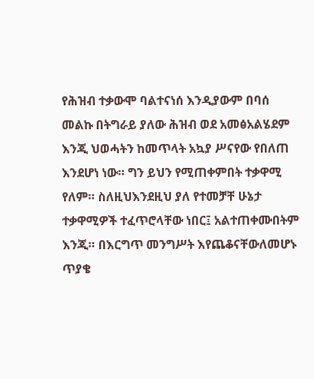የሕዝብ ተቃውሞ ባልተናነሰ እንዲያውም በባሰ መልኩ በትግራይ ያለው ሕዝብ ወደ አመፅአልሄደም እንጂ ህወሓትን ከመጥላት አኳያ ሥናየው የበለጠ እንደሆነ ነው። ግን ይህን የሚጠቀምበት ተቃዋሚ የለም። ስለዚህእንደዚህ ያለ የተመቻቸ ሁኔታ ተቃዋሚዎች ተፈጥሮላቸው ነበር፤ አልተጠቀሙበትም እንጂ። በእርግጥ መንግሥት እየጨቆናቸውለመሆኑ ጥያቄ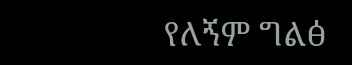የለኝም ግልፅ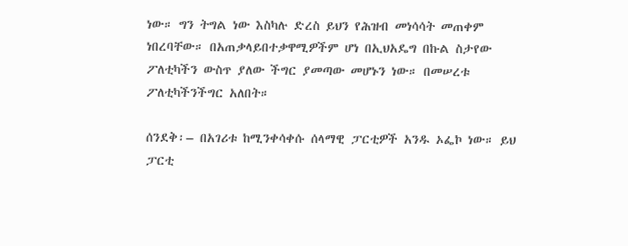ነው። ግን ትግል ነው እስካሉ ድረስ ይህን የሕዝብ መነሳሳት መጠቀም ነበረባቸው። በአጠቃላይበተቃዋሚዎችም ሆነ በኢህአዴግ በኩል ስታየው ፖለቲካችን ውስጥ ያለው ችግር ያመጣው መሆኑን ነው። በመሠረቱ ፖለቲካችንችግር አለበት።

ሰንደቅ፡– በአገሪቱ ከሚንቀሳቀሱ ሰላማዊ ፓርቲዎች አንዱ ኦፌኮ ነው። ይህ ፓርቲ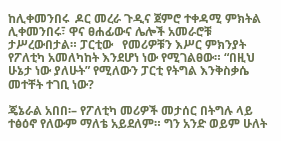ከሊቀመንበሩ  ዶር መረራ ጉዲና ጀምሮ ተቀዳሚ ምክትል ሊቀመንበሩ፣ ዋና ፀሐፊውና ሌሎች አመራሮቹ ታሥረውበታል። ፓርቲው   የመሪዎቹን እሥር ምክንያት የፖለቲካ አመለካከት እንደሆነ ነው የሚገልፀው። “በዚህ ሁኔታ ነው ያለሁት” የሚለውን ፓርቲ የትግል እንቅስቃሴ መተቸት ተገቢ ነው?

ጄኔራል አበበ፡– የፖለቲካ መሪዎች መታሰር በትግሉ ላይ ተፅዕኖ የለውም ማለቴ አይደለም። ግን አንድ ወይም ሁለት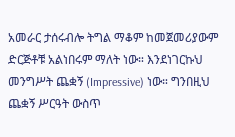አመራር ታሰሩብሎ ትግል ማቆም ከመጀመሪያውም ድርጅቶቹ አልነበሩም ማለት ነው። እንደነገርኩህ መንግሥት ጨቋኝ (Impressive) ነው። ግንበዚህ ጨቋኝ ሥርዓት ውስጥ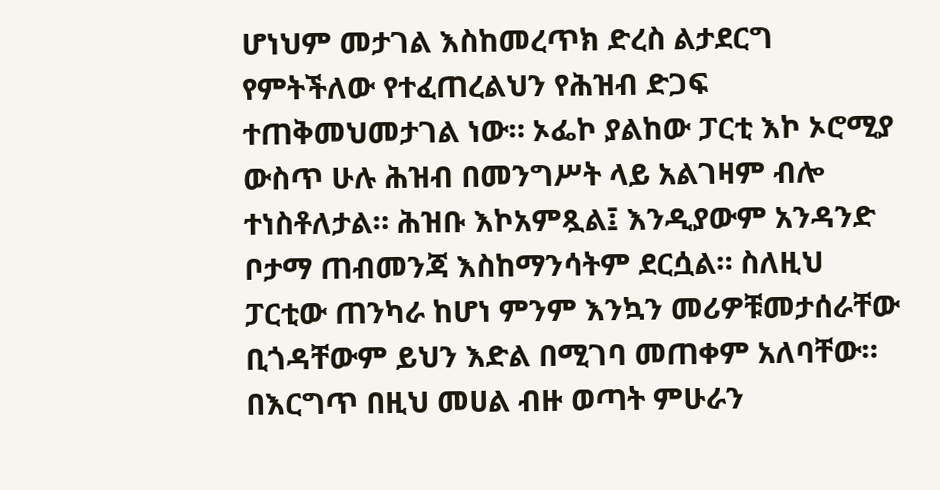ሆነህም መታገል እስከመረጥክ ድረስ ልታደርግ የምትችለው የተፈጠረልህን የሕዝብ ድጋፍ ተጠቅመህመታገል ነው። ኦፌኮ ያልከው ፓርቲ እኮ ኦሮሚያ ውስጥ ሁሉ ሕዝብ በመንግሥት ላይ አልገዛም ብሎ ተነስቶለታል። ሕዝቡ እኮአምጿል፤ እንዲያውም አንዳንድ ቦታማ ጠብመንጃ እስከማንሳትም ደርሷል። ስለዚህ ፓርቲው ጠንካራ ከሆነ ምንም እንኳን መሪዎቹመታሰራቸው ቢጎዳቸውም ይህን እድል በሚገባ መጠቀም አለባቸው። በእርግጥ በዚህ መሀል ብዙ ወጣት ምሁራን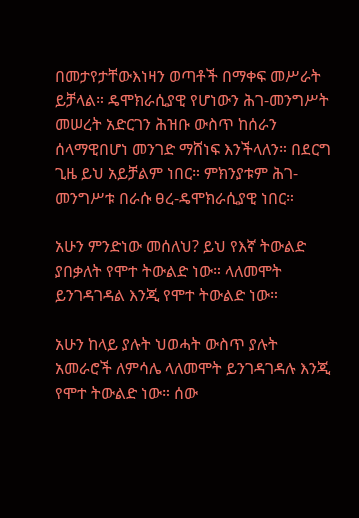በመታየታቸውእነዛን ወጣቶች በማቀፍ መሥራት ይቻላል። ዴሞክራሲያዊ የሆነውን ሕገ-መንግሥት መሠረት አድርገን ሕዝቡ ውስጥ ከሰራን ሰላማዊበሆነ መንገድ ማሸነፍ እንችላለን። በደርግ ጊዜ ይህ አይቻልም ነበር። ምክንያቱም ሕገ-መንግሥቱ በራሱ ፀረ-ዴሞክራሲያዊ ነበር።

አሁን ምንድነው መሰለህ? ይህ የእኛ ትውልድ ያበቃለት የሞተ ትውልድ ነው። ላለመሞት ይንገዳገዳል እንጂ የሞተ ትውልድ ነው።

አሁን ከላይ ያሉት ህወሓት ውስጥ ያሉት አመራሮች ለምሳሌ ላለመሞት ይንገዳገዳሉ እንጂ  የሞተ ትውልድ ነው። ሰው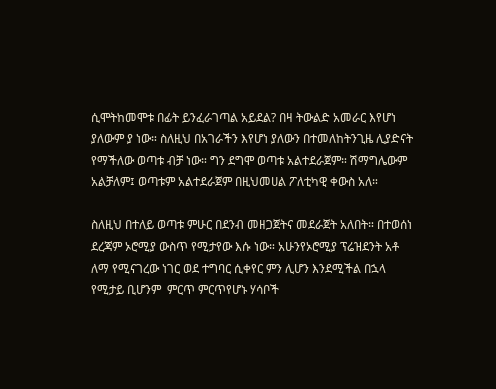ሲሞትከመሞቱ በፊት ይንፈራገጣል አይደል? በዛ ትውልድ አመራር እየሆነ ያለውም ያ ነው። ስለዚህ በአገራችን እየሆነ ያለውን በተመለከትንጊዜ ሊያድናት የማችለው ወጣቱ ብቻ ነው። ግን ደግሞ ወጣቱ አልተደራጀም። ሽማግሌውም አልቻለም፤ ወጣቱም አልተደራጀም በዚህመሀል ፖለቲካዊ ቀውስ አለ።

ስለዚህ በተለይ ወጣቱ ምሁር በደንብ መዘጋጀትና መደራጀት አለበት። በተወሰነ ደረጃም ኦሮሚያ ውስጥ የሚታየው እሱ ነው። አሁንየኦሮሚያ ፕሬዝደንት አቶ ለማ የሚናገረው ነገር ወደ ተግባር ሲቀየር ምን ሊሆን እንደሚችል በኋላ የሚታይ ቢሆንም  ምርጥ ምርጥየሆኑ ሃሳቦች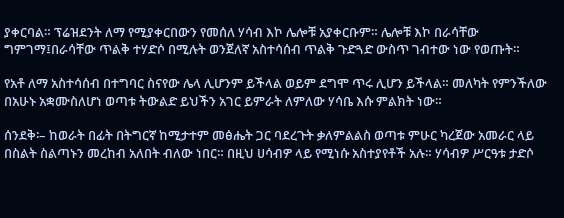ያቀርባል። ፕሬዝደንት ለማ የሚያቀርበውን የመሰለ ሃሳብ እኮ ሌሎቹ አያቀርቡም። ሌሎቹ እኮ በራሳቸው ግምገማ፤በራሳቸው ጥልቅ ተሃድሶ በሚሉት ወንጀለኛ አስተሳሰብ ጥልቅ ጉድጓድ ውስጥ ገብተው ነው የወጡት።

የአቶ ለማ አስተሳሰብ በተግባር ስናየው ሌላ ሊሆንም ይችላል ወይም ደግሞ ጥሩ ሊሆን ይችላል። መለካት የምንችለው በአሁኑ አቋሙስለሆነ ወጣቱ ትውልድ ይህችን አገር ይምራት ለምለው ሃሳቤ እሱ ምልክት ነው።

ሰንደቅ፡– ከወራት በፊት በትግርኛ ከሚታተም መፅሔት ጋር ባደረጉት ቃለምልልስ ወጣቱ ምሁር ካረጀው አመራር ላይ በስልት ስልጣኑን መረከብ አለበት ብለው ነበር። በዚህ ሀሳብዎ ላይ የሚነሱ አስተያየቶች አሉ። ሃሳብዎ ሥርዓቱ ታድሶ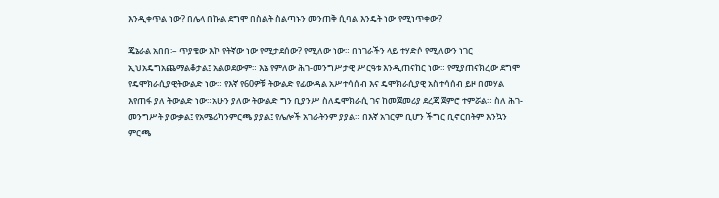እንዲቀጥል ነው? በሌላ በኩል ደግሞ በስልት ስልጣኑን መንጠቅ ሲባል እንዴት ነው የሚነጥቀው?

ጄኔራል አበበ፡– ጥያቄው እኮ የትኛው ነው የሚታደሰው? የሚለው ነው። በነገራችን ላይ ተሃድሶ የሚለውን ነገር ኢህአዴግአጨማልቆታል፤ አልወደውም። እኔ የምለው ሕገ-መንግሥታዊ ሥርዓቱ እንዲጠናከር ነው። የሚያጠናክረው ደግሞ የዴሞክራሲያዊትውልድ ነው። የእኛ የ60ዎቹ ትውልድ የፊውዳል አሥተሳሰብ እና ዴሞክራሲያዊ አስተሳሰብ ይዞ በመሃል እየጠፋ ያለ ትውልድ ነው።አሁን ያለው ትውልድ ግን ቢያንሥ ስለዴሞክራሲ ገና ከመጀመሪያ ደረጃ ጀምሮ ተምሯል። ስለ ሕገ-መንግሥት ያውቃል፤ የአሜሪካንምርጫ ያያል፤ የሌሎች አገራትንም ያያል። በእኛ አገርም ቢሆን ችግር ቢኖርበትም እንኳን ምርጫ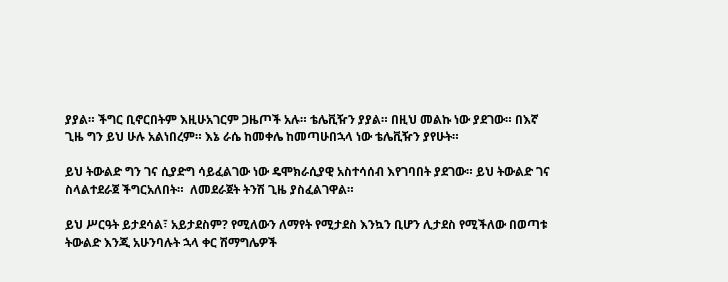ያያል። ችግር ቢኖርበትም እዚሁአገርም ጋዜጦች አሉ። ቴሌቪዥን ያያል። በዚህ መልኩ ነው ያደገው። በእኛ ጊዜ ግን ይህ ሁሉ አልነበረም። እኔ ራሴ ከመቀሌ ከመጣሁበኋላ ነው ቴሌቪዥን ያየሁት።

ይህ ትውልድ ግን ገና ሲያድግ ሳይፈልገው ነው ዴሞክራሲያዊ አስተሳሰብ እየገባበት ያደገው። ይህ ትውልድ ገና ስላልተደራጀ ችግርአለበት።  ለመደራጀት ትንሽ ጊዜ ያስፈልገዋል።

ይህ ሥርዓት ይታደሳል፣ አይታደስም? የሚለውን ለማየት የሚታደስ እንኳን ቢሆን ሊታደስ የሚችለው በወጣቱ ትውልድ እንጂ አሁንባሉት ኋላ ቀር ሽማግሌዎች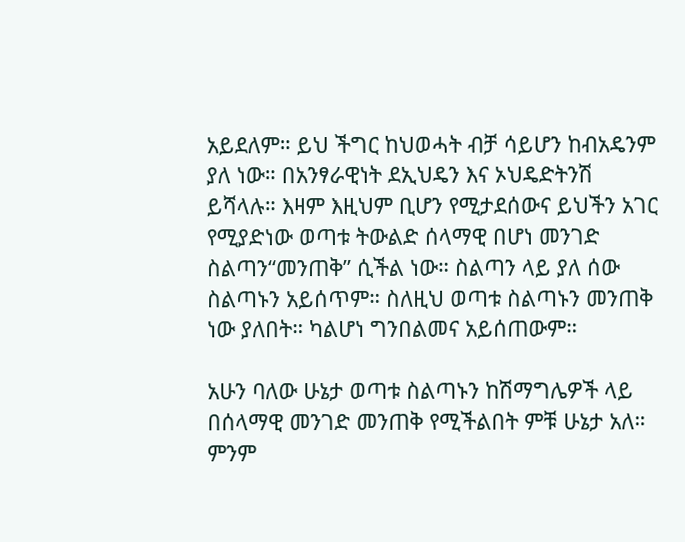አይደለም። ይህ ችግር ከህወሓት ብቻ ሳይሆን ከብአዴንም ያለ ነው። በአንፃራዊነት ደኢህዴን እና ኦህዴድትንሽ ይሻላሉ። እዛም እዚህም ቢሆን የሚታደሰውና ይህችን አገር የሚያድነው ወጣቱ ትውልድ ሰላማዊ በሆነ መንገድ ስልጣን“መንጠቅ” ሲችል ነው። ስልጣን ላይ ያለ ሰው ስልጣኑን አይሰጥም። ስለዚህ ወጣቱ ስልጣኑን መንጠቅ ነው ያለበት። ካልሆነ ግንበልመና አይሰጠውም።

አሁን ባለው ሁኔታ ወጣቱ ስልጣኑን ከሽማግሌዎች ላይ በሰላማዊ መንገድ መንጠቅ የሚችልበት ምቹ ሁኔታ አለ። ምንም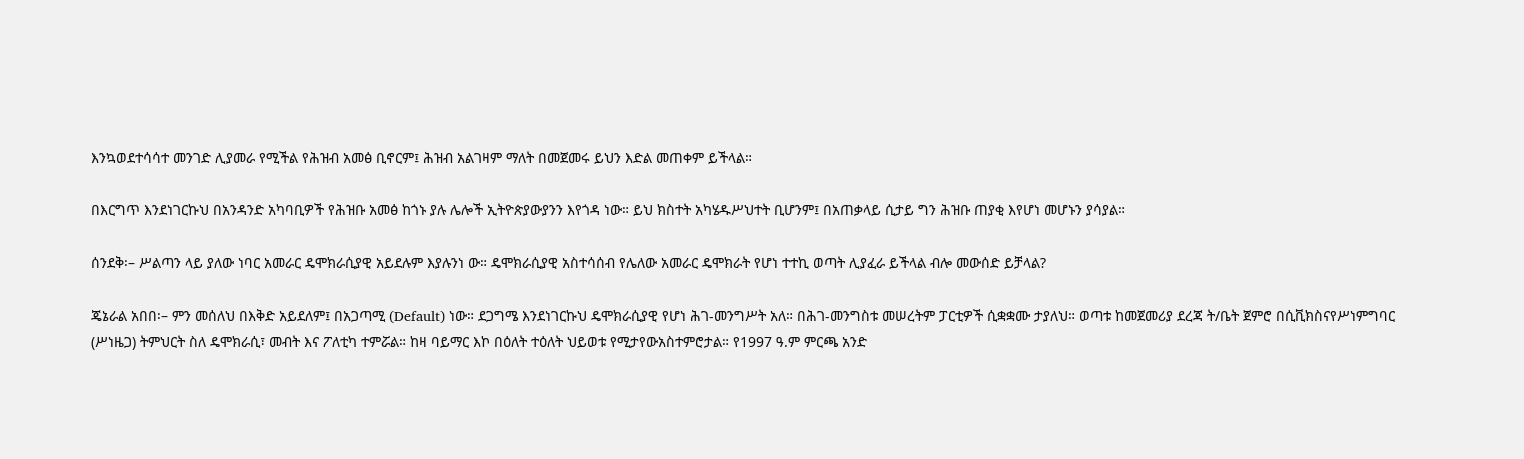እንኳወደተሳሳተ መንገድ ሊያመራ የሚችል የሕዝብ አመፅ ቢኖርም፤ ሕዝብ አልገዛም ማለት በመጀመሩ ይህን እድል መጠቀም ይችላል።

በእርግጥ እንደነገርኩህ በአንዳንድ አካባቢዎች የሕዝቡ አመፅ ከጎኑ ያሉ ሌሎች ኢትዮጵያውያንን እየጎዳ ነው። ይህ ክስተት አካሄዱሥህተት ቢሆንም፤ በአጠቃላይ ሲታይ ግን ሕዝቡ ጠያቂ እየሆነ መሆኑን ያሳያል።

ሰንደቅ፡– ሥልጣን ላይ ያለው ነባር አመራር ዴሞክራሲያዊ አይደሉም እያሉንነ ው። ዴሞክራሲያዊ አስተሳሰብ የሌለው አመራር ዴሞክራት የሆነ ተተኪ ወጣት ሊያፈራ ይችላል ብሎ መውሰድ ይቻላል?

ጄኔራል አበበ፡– ምን መሰለህ በእቅድ አይደለም፤ በአጋጣሚ (Default) ነው። ደጋግሜ እንደነገርኩህ ዴሞክራሲያዊ የሆነ ሕገ-መንግሥት አለ። በሕገ-መንግስቱ መሠረትም ፓርቲዎች ሲቋቋሙ ታያለህ። ወጣቱ ከመጀመሪያ ደረጃ ት/ቤት ጀምሮ በሲቪክስናየሥነምግባር (ሥነዜጋ) ትምህርት ስለ ዴሞክራሲ፣ መብት እና ፖለቲካ ተምሯል። ከዛ ባይማር እኮ በዕለት ተዕለት ህይወቱ የሚታየውአስተምሮታል። የ1997 ዓ.ም ምርጫ አንድ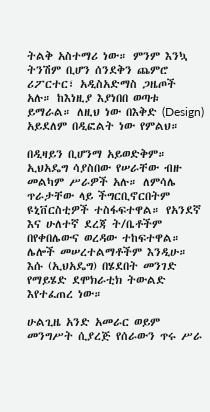ትልቅ አስተማሪ ነው። ምንም እንኳ ትንሽም ቢሆን ሰንደቅን ጨምሮ ሪፖርተር፣ አዲስአድማስ ጋዜጦች አሉ። ከእነዚያ እያነበበ ወጣቱ ይማራል። ለዚህ ነው በእቅድ (Design) አይደለም በዲፎልት ነው የምልህ።

በዲዛይን ቢሆንማ አይወድቅም። ኢህአዴግ ሳያስበው የሠራቸው ብዙ መልካም ሥራዎች አሉ። ለምሳሌ ጥራታቸው ላይ ችግርቢኖርበትም ዩኒቨርስቲዎች ተስፋፍተዋል። የአንደኛ እና ሁለተኛ ደረጃ ት/ቤቶችም በየቀበሌውና ወረዳው ተከፍተዋል። ሌሎች መሠረተልማቶችም እንዲሁ። እሱ (ኢህአዴግ) በሄደበት መንገድ የማይሄድ ደሞክራቲክ ትውልድ እየተፈጠረ ነው።

ሁልጊዜ አንድ አመራር ወይም መንግሥት ሲያረጅ የሰራውን ጥሩ ሥራ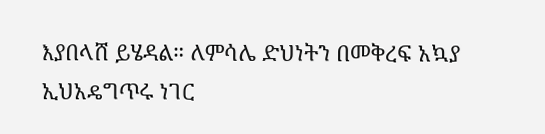እያበላሸ ይሄዳል። ለምሳሌ ድህነትን በመቅረፍ አኳያ ኢህአዴግጥሩ ነገር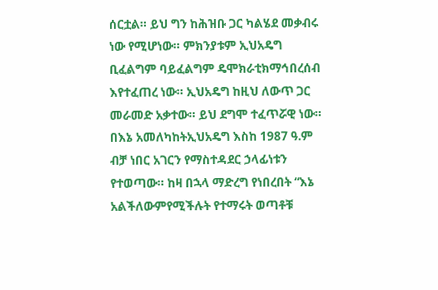ሰርቷል። ይህ ግን ከሕዝቡ ጋር ካልሄደ መቃብሩ ነው የሚሆነው። ምክንያቱም ኢህአዴግ ቢፈልግም ባይፈልግም ዴሞክራቲክማኅበረሰብ እየተፈጠረ ነው። ኢህአዴግ ከዚህ ለውጥ ጋር መራመድ አቃተው። ይህ ደግሞ ተፈጥሯዊ ነው። በእኔ አመለካከትኢህአዴግ እስከ 1987 ዓ.ም ብቻ ነበር አገርን የማስተዳደር ኃላፊነቱን የተወጣው። ከዛ በኋላ ማድረግ የነበረበት “እኔ አልችለውምየሚችሉት የተማሩት ወጣቶቹ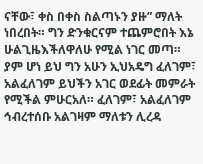ናቸው፣ ቀስ በቀስ ስልጣኑን ያዙ” ማለት ነበረበት። ግን ድንቁርናም ተጨምሮበት እኔ ሁልጊዜእችለዋለሁ የሚል ነገር መጣ። ያም ሆነ ይህ ግን አሁን ኢህአዴግ ፈለገም፣ አልፈለገም ይህችን አገር ወደፊት መምራት የሚችል ምሁርአለ። ፈለገም፣ አልፈለገም ኅብረተሰቡ አልገዛም ማለቱን ሊረዳ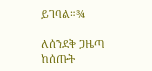ይገባል።¾

ለሰንደቅ ጋዜጣ ከሰጡት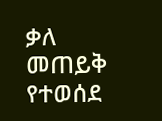ቃለ መጠይቅ የተወሰደ